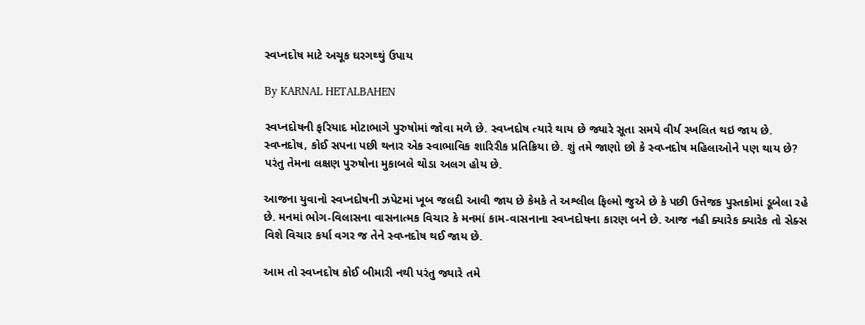સ્વપ્નદોષ માટે અચૂક ઘરગથ્થું ઉપાય

By KARNAL HETALBAHEN

સ્વપ્નદોષની ફરિયાદ મોટાભાગે પુરુષોમાં જોવા મળે છે. સ્વપ્નદોષ ત્યારે થાય છે જ્યારે સૂતા સમયે વીર્ય સ્ખલિત થઇ જાય છે. સ્વપ્નદોષ, કોઈ સપના પછી થનાર એક સ્વાભાવિક શારિરીક પ્રતિક્રિયા છે. શું તમે જાણો છો કે સ્વપ્નદોષ મહિલાઓને પણ થાય છે? પરંતુ તેમના લક્ષણ પુરુષોના મુકાબલે થોડા અલગ હોય છે.

આજના યુવાનો સ્વપ્નદોષની ઝપેટમાં ખૂબ જલદી આવી જાય છે કેમકે તે અશ્લીલ ફિલ્મો જુએ છે કે પછી ઉત્તેજક પુસ્તકોમાં ડૂબેલા રહે છે. મનમાં ભોગ-વિલાસના વાસનાત્મક વિચાર કે મનમાં કામ-વાસનાના સ્વપ્નદોષના કારણ બને છે. આજ નહી ક્યારેક ક્યારેક તો સેક્સ વિશે વિચાર કર્યા વગર જ તેને સ્વપ્નદોષ થઈ જાય છે.

આમ તો સ્વપ્નદોષ કોઈ બીમારી નથી પરંતુ જ્યારે તમે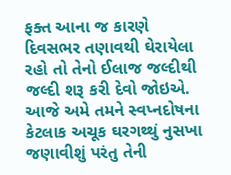ફક્ત આના જ કારણે દિવસભર તણાવથી ઘેરાયેલા રહો તો તેનો ઈલાજ જલ્દીથી જલ્દી શરૂ કરી દેવો જોઇએ. આજે અમે તમને સ્વપ્નદોષના કેટલાક અચૂક ઘરગથ્થું નુસખા જણાવીશું પરંતુ તેની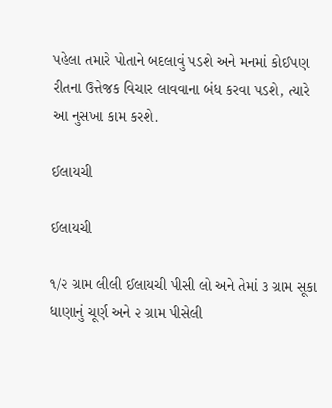પહેલા તમારે પોતાને બદલાવું પડશે અને મનમાં કોઈપણ રીતના ઉત્તેજક વિચાર લાવવાના બંધ કરવા પડશે, ત્યારે આ નુસખા કામ કરશે.

ઈલાયચી

ઈલાયચી

૧/૨ ગ્રામ લીલી ઈલાયચી પીસી લો અને તેમાં ૩ ગ્રામ સૂકા ધાણાનું ચૂર્ણ અને ૨ ગ્રામ પીસેલી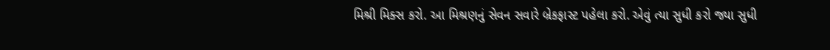મિશ્રી મિક્સ કરો. આ મિશ્રણનું સેવન સવારે બ્રેકફાસ્ટ પહેલા કરો. એવું ત્યા સુધી કરો જ્યા સુધી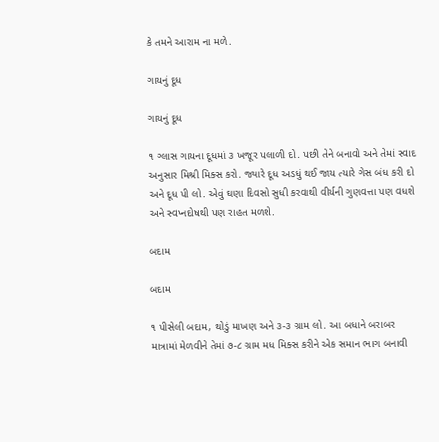કે તમને આરામ ના મળે.

ગાયનું દૂધ

ગાયનું દૂધ

૧ ગ્લાસ ગાયના દૂધમાં ૩ ખજૂર પલાળી દો. પછી તેને બનાવો અને તેમાં સ્વાદ અનુસાર મિશ્રી મિક્સ કરો. જ્યારે દૂધ અડધું થઈ જાય ત્યારે ગેસ બંધ કરી દો અને દૂધ પી લો. એવું ઘણા દિવસો સુધી કરવાથી વીર્યની ગુણવત્તા પણ વધશે અને સ્વપ્નદોષથી પણ રાહત મળશે.

બદામ

બદામ

૧ પીસેલી બદામ, થોડું માખણ અને ૩-૩ ગ્રામ લો. આ બધાને બરાબર માત્રામાં મેળવીને તેમાં ૭-૮ ગ્રામ મધ મિક્સ કરીને એક સમાન ભાગ બનાવી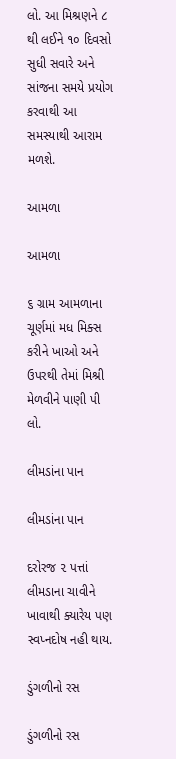લો. આ મિશ્રણને ૮ થી લઈને ૧૦ દિવસો સુધી સવારે અને સાંજના સમયે પ્રયોગ કરવાથી આ સમસ્યાથી આરામ મળશે.

આમળા

આમળા

૬ ગ્રામ આમળાના ચૂર્ણમાં મધ મિક્સ કરીને ખાઓ અને ઉપરથી તેમાં મિશ્રી મેળવીને પાણી પી લો.

લીમડાંના પાન

લીમડાંના પાન

દરોરજ ૨ પત્તાં લીમડાના ચાવીને ખાવાથી ક્યારેય પણ સ્વપ્નદોષ નહી થાય.

ડુંગળીનો રસ

ડુંગળીનો રસ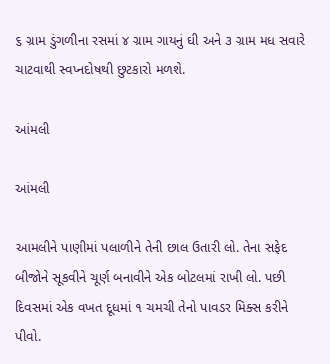૬ ગ્રામ ડુંગળીના રસમાં ૪ ગ્રામ ગાયનું ઘી અને ૩ ગ્રામ મધ સવારે ચાટવાથી સ્વપ્નદોષથી છુટકારો મળશે.

આંમલી

આંમલી

આમલીને પાણીમાં પલાળીને તેની છાલ ઉતારી લો. તેના સફેદ બીજોને સૂકવીને ચૂર્ણ બનાવીને એક બોટલમાં રાખી લો. પછી દિવસમાં એક વખત દૂધમાં ૧ ચમચી તેનો પાવડર મિક્સ કરીને પીવો.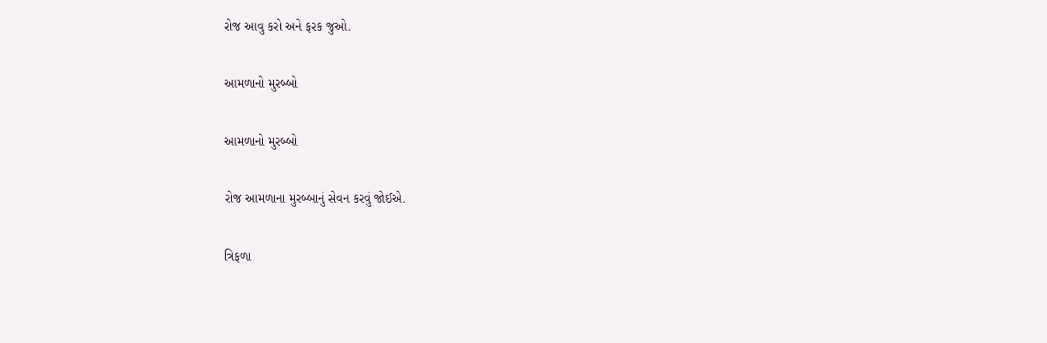રોજ આવુ કરો અને ફરક જુઓ.

આમળાનો મુરબ્બો

આમળાનો મુરબ્બો

રોજ આમળાના મુરબ્બાનું સેવન કરવું જોઈએ.

ત્રિફળા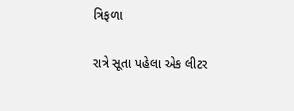ત્રિફળા

રાત્રે સૂતા પહેલા એક લીટર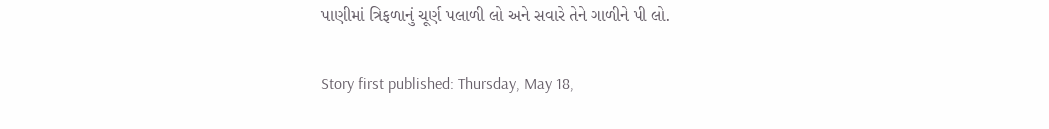પાણીમાં ત્રિફળાનું ચૂર્ણ પલાળી લો અને સવારે તેને ગાળીને પી લો.

Story first published: Thursday, May 18,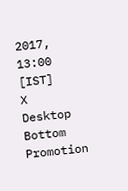2017, 13:00 [IST]
X
Desktop Bottom Promotion